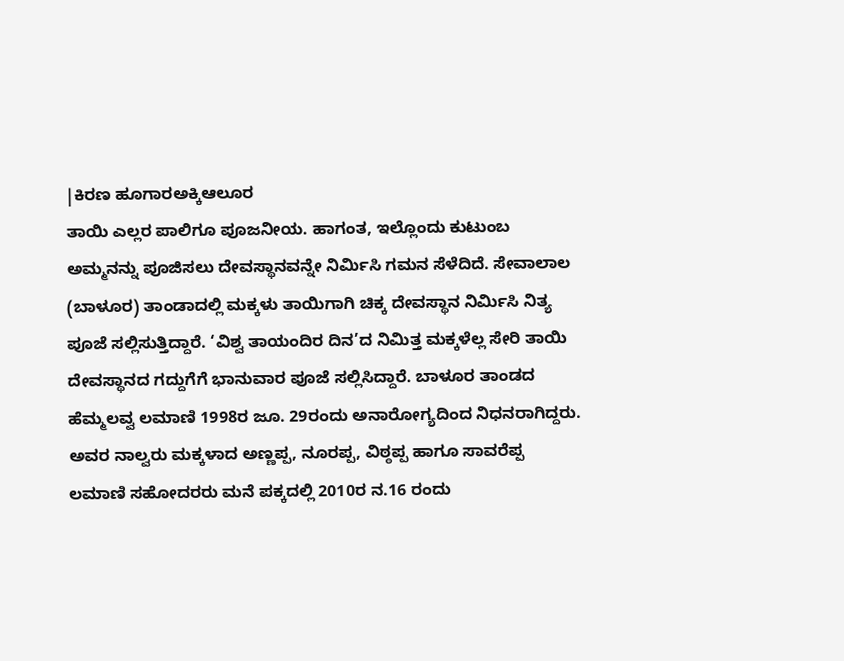|ಕಿರಣ ಹೂಗಾರಅಕ್ಕಿಆಲೂರ
ತಾಯಿ ಎಲ್ಲರ ಪಾಲಿಗೂ ಪೂಜನೀಯ. ಹಾಗಂತ, ಇಲ್ಲೊಂದು ಕುಟುಂಬ ಅಮ್ಮನನ್ನು ಪೂಜಿಸಲು ದೇವಸ್ಥಾನವನ್ನೇ ನಿರ್ವಿುಸಿ ಗಮನ ಸೆಳೆದಿದೆ. ಸೇವಾಲಾಲ (ಬಾಳೂರ) ತಾಂಡಾದಲ್ಲಿ ಮಕ್ಕಳು ತಾಯಿಗಾಗಿ ಚಿಕ್ಕ ದೇವಸ್ಥಾನ ನಿರ್ವಿುಸಿ ನಿತ್ಯ ಪೂಜೆ ಸಲ್ಲಿಸುತ್ತಿದ್ದಾರೆ. ‘ವಿಶ್ವ ತಾಯಂದಿರ ದಿನ’ದ ನಿಮಿತ್ತ ಮಕ್ಕಳೆಲ್ಲ ಸೇರಿ ತಾಯಿ ದೇವಸ್ಥಾನದ ಗದ್ದುಗೆಗೆ ಭಾನುವಾರ ಪೂಜೆ ಸಲ್ಲಿಸಿದ್ದಾರೆ. ಬಾಳೂರ ತಾಂಡದ ಹೆಮ್ಮಲವ್ವ ಲಮಾಣಿ 1998ರ ಜೂ. 29ರಂದು ಅನಾರೋಗ್ಯದಿಂದ ನಿಧನರಾಗಿದ್ದರು. ಅವರ ನಾಲ್ವರು ಮಕ್ಕಳಾದ ಅಣ್ಣಪ್ಪ, ನೂರಪ್ಪ, ವಿಠ್ಠಪ್ಪ ಹಾಗೂ ಸಾವರೆಪ್ಪ ಲಮಾಣಿ ಸಹೋದರರು ಮನೆ ಪಕ್ಕದಲ್ಲಿ 2010ರ ನ.16 ರಂದು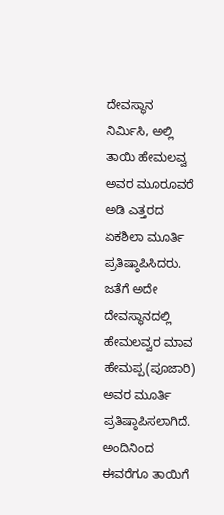ದೇವಸ್ಥಾನ ನಿರ್ವಿುಸಿ, ಅಲ್ಲಿ ತಾಯಿ ಹೇಮಲವ್ವ ಅವರ ಮೂರೂವರೆ ಅಡಿ ಎತ್ತರದ ಏಕಶಿಲಾ ಮೂರ್ತಿ ಪ್ರತಿಷ್ಠಾಪಿಸಿದರು. ಜತೆಗೆ ಅದೇ ದೇವಸ್ಥಾನದಲ್ಲಿ ಹೇಮಲವ್ವರ ಮಾವ ಹೇಮಪ್ಪ(ಪೂಜಾರಿ) ಅವರ ಮೂರ್ತಿ ಪ್ರತಿಷ್ಠಾಪಿಸಲಾಗಿದೆ. ಅಂದಿನಿಂದ ಈವರೆಗೂ ತಾಯಿಗೆ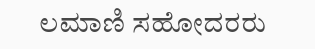ಲಮಾಣಿ ಸಹೋದರರು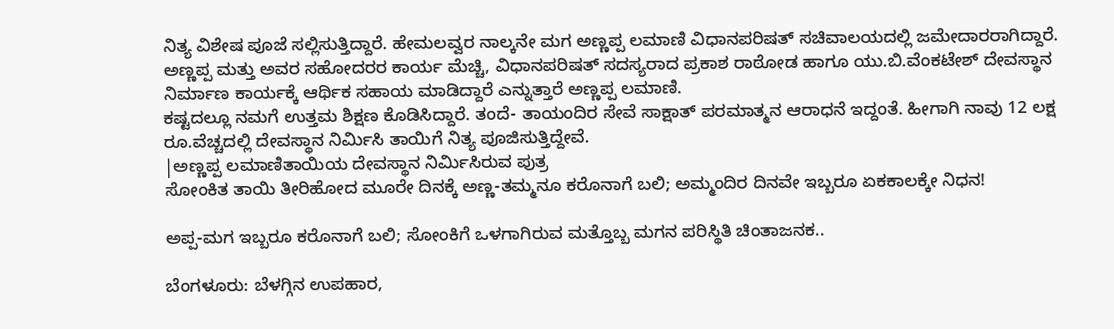ನಿತ್ಯ ವಿಶೇಷ ಪೂಜೆ ಸಲ್ಲಿಸುತ್ತಿದ್ದಾರೆ. ಹೇಮಲವ್ವರ ನಾಲ್ಕನೇ ಮಗ ಅಣ್ಣಪ್ಪ ಲಮಾಣಿ ವಿಧಾನಪರಿಷತ್ ಸಚಿವಾಲಯದಲ್ಲಿ ಜಮೇದಾರರಾಗಿದ್ದಾರೆ. ಅಣ್ಣಪ್ಪ ಮತ್ತು ಅವರ ಸಹೋದರರ ಕಾರ್ಯ ಮೆಚ್ಚಿ, ವಿಧಾನಪರಿಷತ್ ಸದಸ್ಯರಾದ ಪ್ರಕಾಶ ರಾಠೋಡ ಹಾಗೂ ಯು.ಬಿ.ವೆಂಕಟೇಶ್ ದೇವಸ್ಥಾನ ನಿರ್ಮಾಣ ಕಾರ್ಯಕ್ಕೆ ಆರ್ಥಿಕ ಸಹಾಯ ಮಾಡಿದ್ದಾರೆ ಎನ್ನುತ್ತಾರೆ ಅಣ್ಣಪ್ಪ ಲಮಾಣಿ.
ಕಷ್ಟದಲ್ಲೂ ನಮಗೆ ಉತ್ತಮ ಶಿಕ್ಷಣ ಕೊಡಿಸಿದ್ದಾರೆ. ತಂದೆ- ತಾಯಂದಿರ ಸೇವೆ ಸಾಕ್ಷಾತ್ ಪರಮಾತ್ಮನ ಆರಾಧನೆ ಇದ್ದಂತೆ. ಹೀಗಾಗಿ ನಾವು 12 ಲಕ್ಷ ರೂ.ವೆಚ್ಚದಲ್ಲಿ ದೇವಸ್ಥಾನ ನಿರ್ವಿುಸಿ ತಾಯಿಗೆ ನಿತ್ಯ ಪೂಜಿಸುತ್ತಿದ್ದೇವೆ.
|ಅಣ್ಣಪ್ಪ ಲಮಾಣಿತಾಯಿಯ ದೇವಸ್ಥಾನ ನಿರ್ವಿುಸಿರುವ ಪುತ್ರ
ಸೋಂಕಿತ ತಾಯಿ ತೀರಿಹೋದ ಮೂರೇ ದಿನಕ್ಕೆ ಅಣ್ಣ-ತಮ್ಮನೂ ಕರೊನಾಗೆ ಬಲಿ; ಅಮ್ಮಂದಿರ ದಿನವೇ ಇಬ್ಬರೂ ಏಕಕಾಲಕ್ಕೇ ನಿಧನ!

ಅಪ್ಪ-ಮಗ ಇಬ್ಬರೂ ಕರೊನಾಗೆ ಬಲಿ; ಸೋಂಕಿಗೆ ಒಳಗಾಗಿರುವ ಮತ್ತೊಬ್ಬ ಮಗನ ಪರಿಸ್ಥಿತಿ ಚಿಂತಾಜನಕ..

ಬೆಂಗಳೂರು: ಬೆಳಗ್ಗಿನ ಉಪಹಾರ,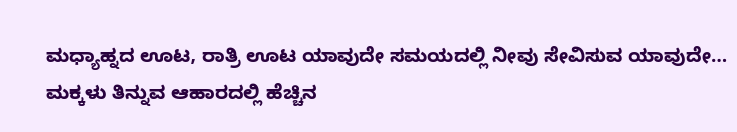ಮಧ್ಯಾಹ್ನದ ಊಟ, ರಾತ್ರಿ ಊಟ ಯಾವುದೇ ಸಮಯದಲ್ಲಿ ನೀವು ಸೇವಿಸುವ ಯಾವುದೇ…
ಮಕ್ಕಳು ತಿನ್ನುವ ಆಹಾರದಲ್ಲಿ ಹೆಚ್ಚಿನ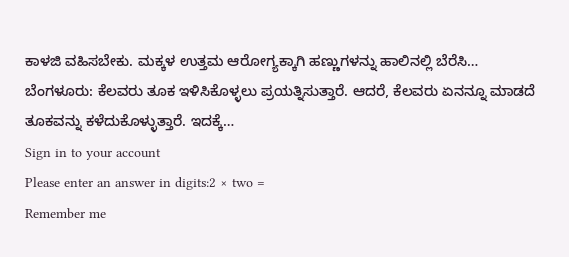ಕಾಳಜಿ ವಹಿಸಬೇಕು. ಮಕ್ಕಳ ಉತ್ತಮ ಆರೋಗ್ಯಕ್ಕಾಗಿ ಹಣ್ಣುಗಳನ್ನು ಹಾಲಿನಲ್ಲಿ ಬೆರೆಸಿ…
ಬೆಂಗಳೂರು: ಕೆಲವರು ತೂಕ ಇಳಿಸಿಕೊಳ್ಳಲು ಪ್ರಯತ್ನಿಸುತ್ತಾರೆ. ಆದರೆ, ಕೆಲವರು ಏನನ್ನೂ ಮಾಡದೆ ತೂಕವನ್ನು ಕಳೆದುಕೊಳ್ಳುತ್ತಾರೆ. ಇದಕ್ಕೆ…
Sign in to your account
Please enter an answer in digits:2 × two =
Remember me